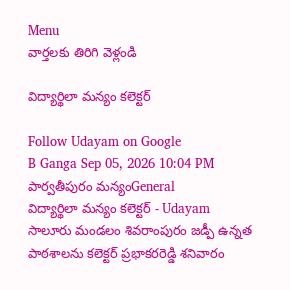Menu
వార్తలకు తిరిగి వెళ్లండి

విద్యార్థిలా మన్యం కలెక్టర్

Follow Udayam on Google
B Ganga Sep 05, 2026 10:04 PM పార్వతీపురం మన్యంGeneral
విద్యార్థిలా మన్యం కలెక్టర్ - Udayam
సాలూరు మండలం శివరాంపురం జడ్పీ ఉన్నత పాఠశాలను కలెక్టర్ ప్రభాకరరెడ్డి శనివారం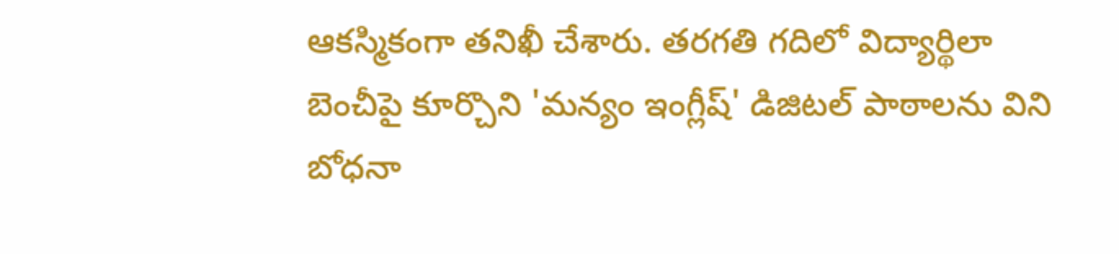ఆకస్మికంగా తనిఖీ చేశారు. తరగతి గదిలో విద్యార్థిలా బెంచీపై కూర్చొని 'మన్యం ఇంగ్లీష్' డిజిటల్ పాఠాలను విని బోధనా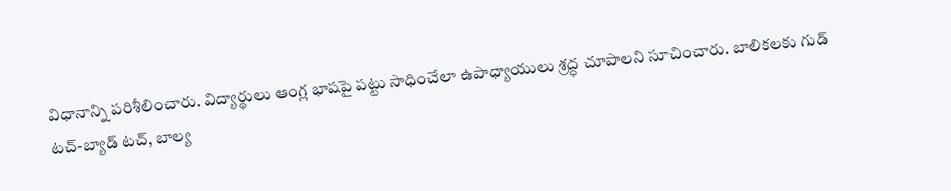విధానాన్ని పరిశీలించారు. విద్యార్థులు ఆంగ్ల భాషపై పట్టు సాధించేలా ఉపాధ్యాయులు శ్రద్ధ చూపాలని సూచించారు. బాలికలకు గుడ్ టచ్-బ్యాడ్ టచ్, బాల్య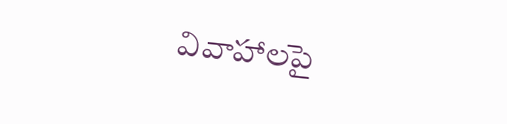వివాహాలపై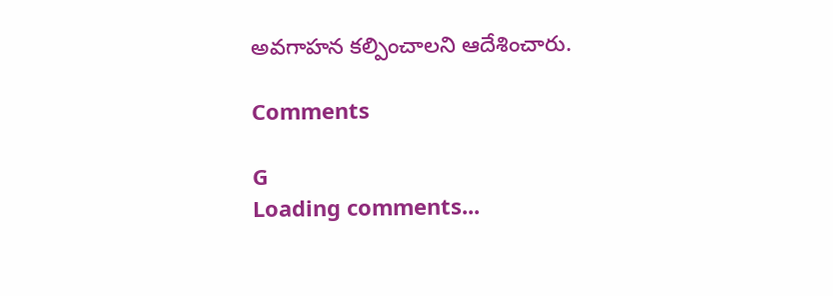అవగాహన కల్పించాలని ఆదేశించారు.

Comments

G
Loading comments...